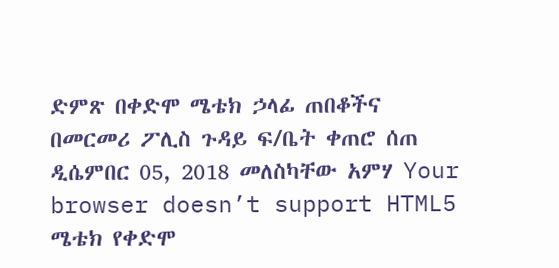ድምጽ በቀድሞ ሜቴክ ኃላፊ ጠበቆችና በመርመሪ ፖሊስ ጉዳይ ፍ/ቤት ቀጠሮ ሰጠ ዲሴምበር 05, 2018 መለስካቸው አምሃ Your browser doesn’t support HTML5 ሜቴክ የቀድሞ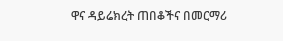ዋና ዳይሬክረት ጠበቆችና በመርማሪ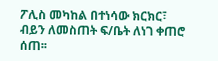ፖሊስ መካከል በተነሳው ክርክር፣ ብይን ለመስጠት ፍ/ቤት ለነገ ቀጠሮ ሰጠ፡፡